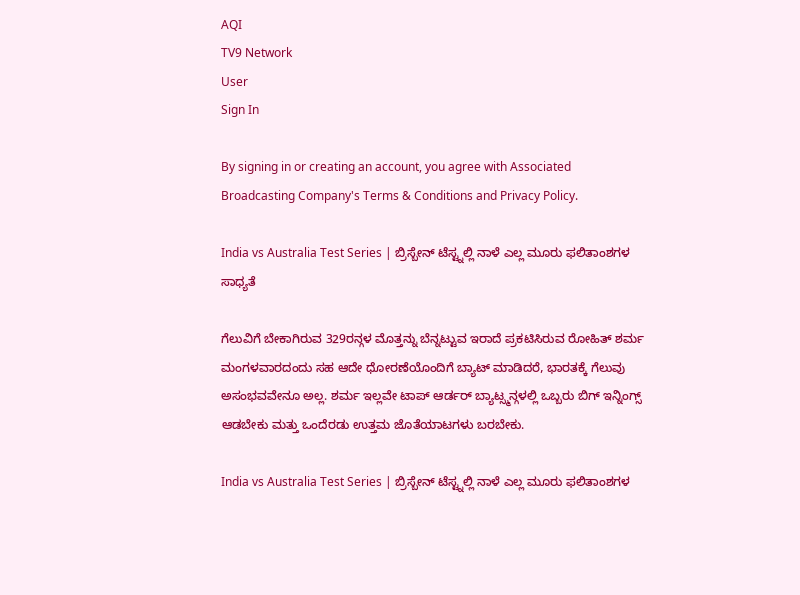AQI
TV9 Network
User
Sign In

By signing in or creating an account, you agree with Associated Broadcasting Company's Terms & Conditions and Privacy Policy.

India vs Australia Test Series | ಬ್ರಿಸ್ಬೇನ್ ಟೆಸ್ಟ್ನಲ್ಲಿ ನಾಳೆ ಎಲ್ಲ ಮೂರು ಫಲಿತಾಂಶಗಳ ಸಾಧ್ಯತೆ

ಗೆಲುವಿಗೆ ಬೇಕಾಗಿರುವ 329ರನ್ಗಳ ಮೊತ್ತನ್ನು ಬೆನ್ನಟ್ಟುವ ಇರಾದೆ ಪ್ರಕಟಿಸಿರುವ ರೋಹಿತ್ ಶರ್ಮ ಮಂಗಳವಾರದಂದು ಸಹ ಆದೇ ಧೋರಣೆಯೊಂದಿಗೆ ಬ್ಯಾಟ್ ಮಾಡಿದರೆ, ಭಾರತಕ್ಕೆ ಗೆಲುವು ಅಸಂಭವವೇನೂ ಅಲ್ಲ. ಶರ್ಮ ಇಲ್ಲವೇ ಟಾಪ್ ಆರ್ಡರ್ ಬ್ಯಾಟ್ಸ್ಮನ್ಗಳಲ್ಲಿ ಒಬ್ಬರು ಬಿಗ್ ಇನ್ನಿಂಗ್ಸ್ ಆಡಬೇಕು ಮತ್ತು ಒಂದೆರಡು ಉತ್ತಮ ಜೊತೆಯಾಟಗಳು ಬರಬೇಕು.

India vs Australia Test Series | ಬ್ರಿಸ್ಬೇನ್ ಟೆಸ್ಟ್ನಲ್ಲಿ ನಾಳೆ ಎಲ್ಲ ಮೂರು ಫಲಿತಾಂಶಗಳ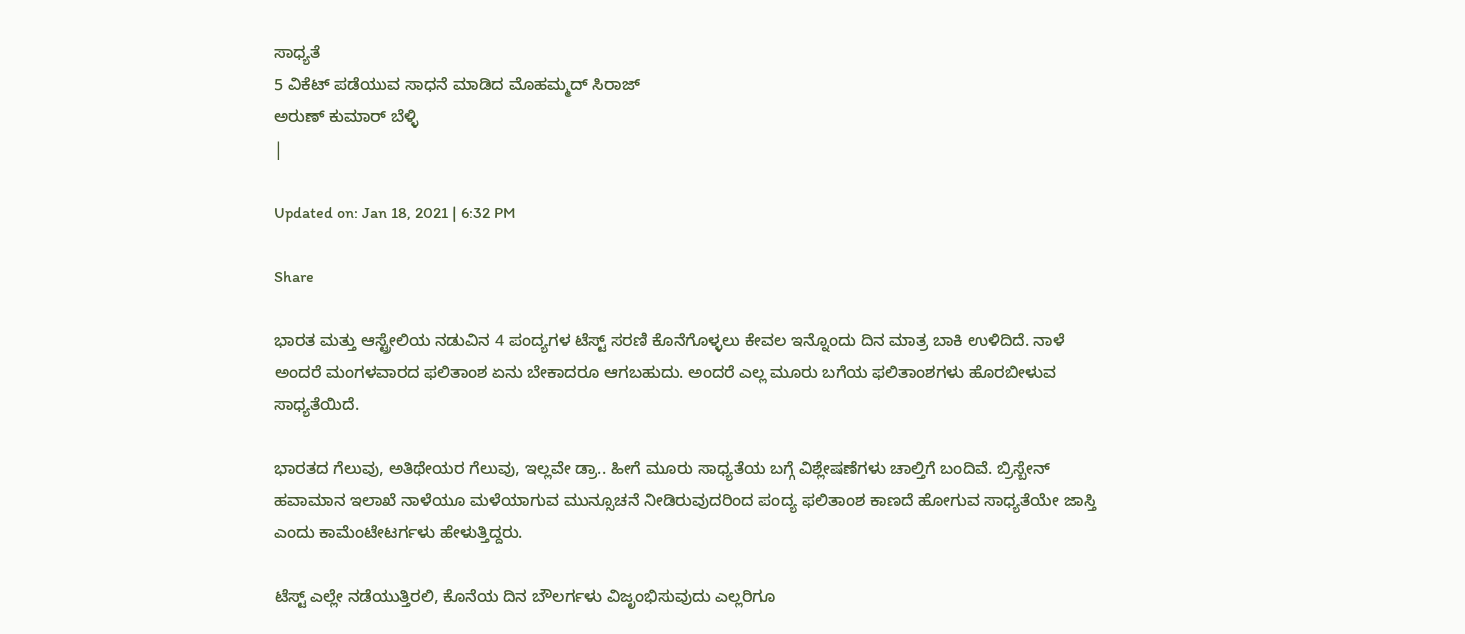ಸಾಧ್ಯತೆ
5 ವಿಕೆಟ್ ಪಡೆಯುವ ಸಾಧನೆ ಮಾಡಿದ ಮೊಹಮ್ಮದ್ ಸಿರಾಜ್
ಅರುಣ್ ಕುಮಾರ್ ಬೆಳ್ಳಿ
|

Updated on: Jan 18, 2021 | 6:32 PM

Share

ಭಾರತ ಮತ್ತು ಆಸ್ಟ್ರೇಲಿಯ ನಡುವಿನ 4 ಪಂದ್ಯಗಳ ಟೆಸ್ಟ್ ಸರಣಿ ಕೊನೆಗೊಳ್ಳಲು ಕೇವಲ ಇನ್ನೊಂದು ದಿನ ಮಾತ್ರ ಬಾಕಿ ಉಳಿದಿದೆ. ನಾಳೆ ಅಂದರೆ ಮಂಗಳವಾರದ ಫಲಿತಾಂಶ ಏನು ಬೇಕಾದರೂ ಆಗಬಹುದು. ಅಂದರೆ ಎಲ್ಲ ಮೂರು ಬಗೆಯ ಫಲಿತಾಂಶಗಳು ಹೊರಬೀಳುವ ಸಾಧ್ಯತೆಯಿದೆ.

ಭಾರತದ ಗೆಲುವು, ಅತಿಥೇಯರ ಗೆಲುವು, ಇಲ್ಲವೇ ಡ್ರಾ.. ಹೀಗೆ ಮೂರು ಸಾಧ್ಯತೆಯ ಬಗ್ಗೆ ವಿಶ್ಲೇಷಣೆಗಳು ಚಾಲ್ತಿಗೆ ಬಂದಿವೆ. ಬ್ರಿಸ್ಬೇನ್ ಹವಾಮಾನ ಇಲಾಖೆ ನಾಳೆಯೂ ಮಳೆಯಾಗುವ ಮುನ್ಸೂಚನೆ ನೀಡಿರುವುದರಿಂದ ಪಂದ್ಯ ಫಲಿತಾಂಶ ಕಾಣದೆ ಹೋಗುವ ಸಾಧ್ಯತೆಯೇ ಜಾಸ್ತಿ ಎಂದು ಕಾಮೆಂಟೇಟರ್ಗಳು ಹೇಳುತ್ತಿದ್ದರು.

ಟೆಸ್ಟ್ ಎಲ್ಲೇ ನಡೆಯುತ್ತಿರಲಿ, ಕೊನೆಯ ದಿನ ಬೌಲರ್ಗಳು ವಿಜೃಂಭಿಸುವುದು ಎಲ್ಲರಿಗೂ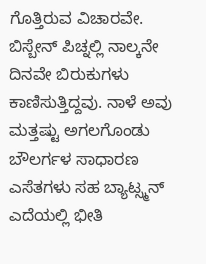ಗೊತ್ತಿರುವ ವಿಚಾರವೇ. ಬಿಸ್ಬೇನ್ ಪಿಚ್ನಲ್ಲಿ ನಾಲ್ಕನೇ ದಿನವೇ ಬಿರುಕುಗಳು ಕಾಣಿಸುತ್ತಿದ್ದವು. ನಾಳೆ ಅವು ಮತ್ತಷ್ಟು ಅಗಲಗೊಂಡು ಬೌಲರ್ಗಳ ಸಾಧಾರಣ ಎಸೆತಗಳು ಸಹ ಬ್ಯಾಟ್ಸ್ಮನ್ ಎದೆಯಲ್ಲಿ ಭೀತಿ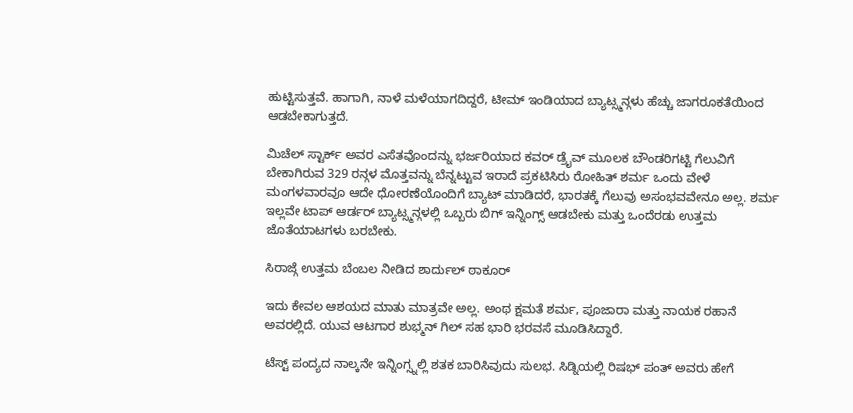ಹುಟ್ಟಿಸುತ್ತವೆ. ಹಾಗಾಗಿ, ನಾಳೆ ಮಳೆಯಾಗದಿದ್ದರೆ, ಟೀಮ್ ಇಂಡಿಯಾದ ಬ್ಯಾಟ್ಸ್ಮನ್ಗಳು ಹೆಚ್ಚು ಜಾಗರೂಕತೆಯಿಂದ ಆಡಬೇಕಾಗುತ್ತದೆ.

ಮಿಚೆಲ್ ಸ್ಟಾರ್ಕ್ ಅವರ ಎಸೆತವೊಂದನ್ನು ಭರ್ಜರಿಯಾದ ಕವರ್ ಡ್ರೈವ್ ಮೂಲಕ ಬೌಂಡರಿಗಟ್ಟಿ ಗೆಲುವಿಗೆ ಬೇಕಾಗಿರುವ 329 ರನ್ಗಳ ಮೊತ್ತವನ್ನು ಬೆನ್ನಟ್ಟುವ ಇರಾದೆ ಪ್ರಕಟಿಸಿರು ರೋಹಿತ್ ಶರ್ಮ ಒಂದು ವೇಳೆ ಮಂಗಳವಾರವೂ ಆದೇ ಧೋರಣೆಯೊಂದಿಗೆ ಬ್ಯಾಟ್ ಮಾಡಿದರೆ, ಭಾರತಕ್ಕೆ ಗೆಲುವು ಅಸಂಭವವೇನೂ ಅಲ್ಲ. ಶರ್ಮ ಇಲ್ಲವೇ ಟಾಪ್ ಆರ್ಡರ್ ಬ್ಯಾಟ್ಸ್ಮನ್ಗಳಲ್ಲಿ ಒಬ್ಬರು ಬಿಗ್ ಇನ್ನಿಂಗ್ಸ್ ಆಡಬೇಕು ಮತ್ತು ಒಂದೆರಡು ಉತ್ತಮ ಜೊತೆಯಾಟಗಳು ಬರಬೇಕು.

ಸಿರಾಜ್ಗೆ ಉತ್ತಮ ಬೆಂಬಲ ನೀಡಿದ ಶಾರ್ದುಲ್ ಠಾಕೂರ್

ಇದು ಕೇವಲ ಆಶಯದ ಮಾತು ಮಾತ್ರವೇ ಅಲ್ಲ. ಅಂಥ ಕ್ಷಮತೆ ಶರ್ಮ, ಪೂಜಾರಾ ಮತ್ತು ನಾಯಕ ರಹಾನೆ ಅವರಲ್ಲಿದೆ. ಯುವ ಆಟಗಾರ ಶುಭ್ಮನ್ ಗಿಲ್ ಸಹ ಭಾರಿ ಭರವಸೆ ಮೂಡಿಸಿದ್ದಾರೆ.

ಟೆಸ್ಟ್ ಪಂದ್ಯದ ನಾಲ್ಕನೇ ಇನ್ನಿಂಗ್ಸ್ನಲ್ಲಿ ಶತಕ ಬಾರಿಸಿವುದು ಸುಲಭ. ಸಿಡ್ನಿಯಲ್ಲಿ ರಿಷಭ್ ಪಂತ್ ಅವರು ಹೇಗೆ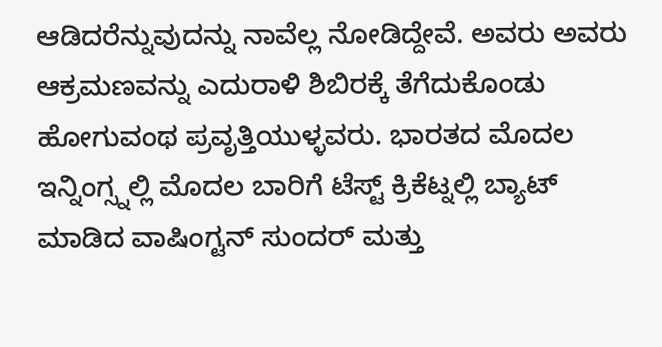ಆಡಿದರೆನ್ನುವುದನ್ನು ನಾವೆಲ್ಲ ನೋಡಿದ್ದೇವೆ. ಅವರು ಅವರು ಆಕ್ರಮಣವನ್ನು ಎದುರಾಳಿ ಶಿಬಿರಕ್ಕೆ ತೆಗೆದುಕೊಂಡು ಹೋಗುವಂಥ ಪ್ರವೃತ್ತಿಯುಳ್ಳವರು. ಭಾರತದ ಮೊದಲ ಇನ್ನಿಂಗ್ಸ್ನಲ್ಲಿ ಮೊದಲ ಬಾರಿಗೆ ಟೆಸ್ಟ್ ಕ್ರಿಕೆಟ್ನಲ್ಲಿ ಬ್ಯಾಟ್ ಮಾಡಿದ ವಾಷಿಂಗ್ಟನ್ ಸುಂದರ್ ಮತ್ತು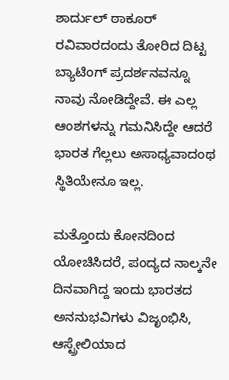ಶಾರ್ದುಲ್ ಠಾಕೂರ್ ರವಿವಾರದಂದು ತೋರಿದ ದಿಟ್ಟ ಬ್ಯಾಟಿಂಗ್ ಪ್ರದರ್ಶನವನ್ನೂ ನಾವು ನೋಡಿದ್ದೇವೆ. ಈ ಎಲ್ಲ ಆಂಶಗಳನ್ನು ಗಮನಿಸಿದ್ದೇ ಆದರೆ ಭಾರತ ಗೆಲ್ಲಲು ಅಸಾಧ್ಯವಾದಂಥ ಸ್ಥಿತಿಯೇನೂ ಇಲ್ಲ.

ಮತ್ತೊಂದು ಕೋನದಿಂದ ಯೋಚಿಸಿದರೆ, ಪಂದ್ಯದ ನಾಲ್ಕನೇ ದಿನವಾಗಿದ್ದ ಇಂದು ಭಾರತದ ಅನನುಭವಿಗಳು ವಿಜೃಂಭಿಸಿ, ಆಸ್ಟ್ರೇಲಿಯಾದ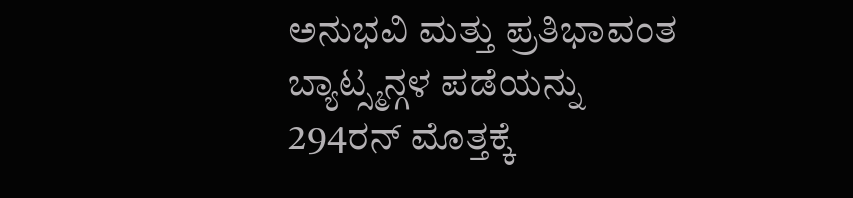ಅನುಭವಿ ಮತ್ತು ಪ್ರತಿಭಾವಂತ ಬ್ಯಾಟ್ಸ್ಮನ್ಗಳ ಪಡೆಯನ್ನು 294ರನ್ ಮೊತ್ತಕ್ಕೆ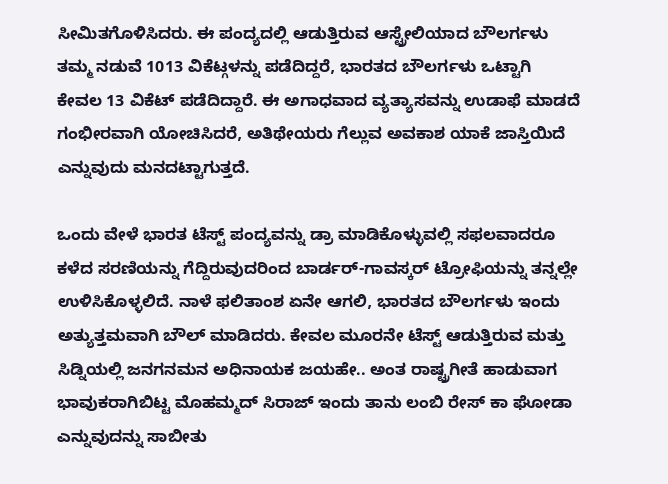ಸೀಮಿತಗೊಳಿಸಿದರು. ಈ ಪಂದ್ಯದಲ್ಲಿ ಆಡುತ್ತಿರುವ ಆಸ್ಟ್ರೇಲಿಯಾದ ಬೌಲರ್ಗಳು ತಮ್ಮ ನಡುವೆ 1013 ವಿಕೆಟ್ಗಳನ್ನು ಪಡೆದಿದ್ದರೆ, ಭಾರತದ ಬೌಲರ್ಗಳು ಒಟ್ಟಾಗಿ ಕೇವಲ 13 ವಿಕೆಟ್ ಪಡೆದಿದ್ದಾರೆ. ಈ ಅಗಾಧವಾದ ವ್ಯತ್ಯಾಸವನ್ನು ಉಡಾಫೆ ಮಾಡದೆ ಗಂಭೀರವಾಗಿ ಯೋಚಿಸಿದರೆ, ಅತಿಥೇಯರು ಗೆಲ್ಲುವ ಅವಕಾಶ ಯಾಕೆ ಜಾಸ್ತಿಯಿದೆ ಎನ್ನುವುದು ಮನದಟ್ಟಾಗುತ್ತದೆ.

ಒಂದು ವೇಳೆ ಭಾರತ ಟೆಸ್ಟ್ ಪಂದ್ಯವನ್ನು ಡ್ರಾ ಮಾಡಿಕೊಳ್ಳುವಲ್ಲಿ ಸಫಲವಾದರೂ ಕಳೆದ ಸರಣಿಯನ್ನು ಗೆದ್ದಿರುವುದರಿಂದ ಬಾರ್ಡರ್-ಗಾವಸ್ಕರ್ ಟ್ರೋಫಿಯನ್ನು ತನ್ನಲ್ಲೇ ಉಳಿಸಿಕೊಳ್ಳಲಿದೆ. ನಾಳೆ ಫಲಿತಾಂಶ ಏನೇ ಆಗಲಿ, ಭಾರತದ ಬೌಲರ್ಗಳು ಇಂದು ಅತ್ಯುತ್ತಮವಾಗಿ ಬೌಲ್ ಮಾಡಿದರು. ಕೇವಲ ಮೂರನೇ ಟೆಸ್ಟ್ ಆಡುತ್ತಿರುವ ಮತ್ತು ಸಿಡ್ನಿಯಲ್ಲಿ ಜನಗನಮನ ಅಧಿನಾಯಕ ಜಯಹೇ.. ಅಂತ ರಾಷ್ಟ್ರಗೀತೆ ಹಾಡುವಾಗ ಭಾವುಕರಾಗಿಬಿಟ್ಟ ಮೊಹಮ್ಮದ್ ಸಿರಾಜ್ ಇಂದು ತಾನು ಲಂಬಿ ರೇಸ್ ಕಾ ಘೋಡಾ ಎನ್ನುವುದನ್ನು ಸಾಬೀತು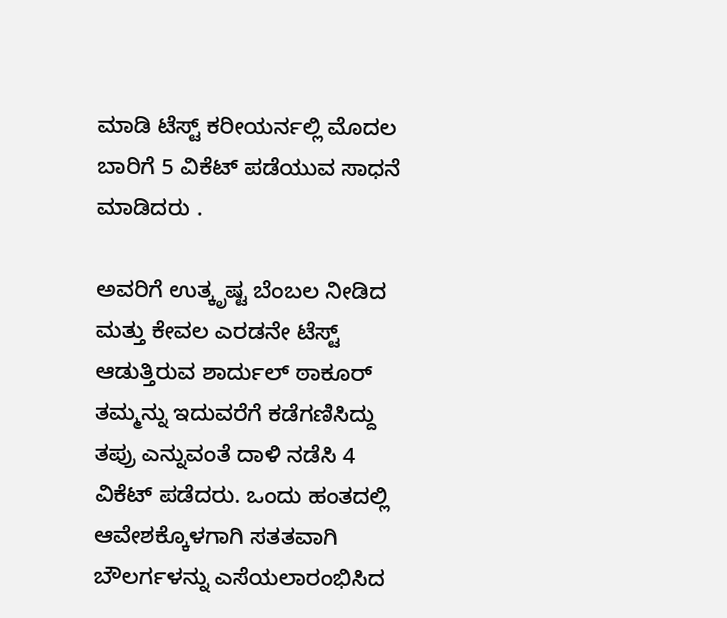ಮಾಡಿ ಟೆಸ್ಟ್ ಕರೀಯರ್ನಲ್ಲಿ ಮೊದಲ ಬಾರಿಗೆ 5 ವಿಕೆಟ್ ಪಡೆಯುವ ಸಾಧನೆ ಮಾಡಿದರು .

ಅವರಿಗೆ ಉತ್ಕೃಷ್ಟ ಬೆಂಬಲ ನೀಡಿದ ಮತ್ತು ಕೇವಲ ಎರಡನೇ ಟೆಸ್ಟ್ ಆಡುತ್ತಿರುವ ಶಾರ್ದುಲ್ ಠಾಕೂರ್ ತಮ್ಮನ್ನು ಇದುವರೆಗೆ ಕಡೆಗಣಿಸಿದ್ದು ತಪ್ರು ಎನ್ನುವಂತೆ ದಾಳಿ ನಡೆಸಿ 4 ವಿಕೆಟ್ ಪಡೆದರು. ಒಂದು ಹಂತದಲ್ಲಿ ಆವೇಶಕ್ಕೊಳಗಾಗಿ ಸತತವಾಗಿ ಬೌಲರ್ಗಳನ್ನು ಎಸೆಯಲಾರಂಭಿಸಿದ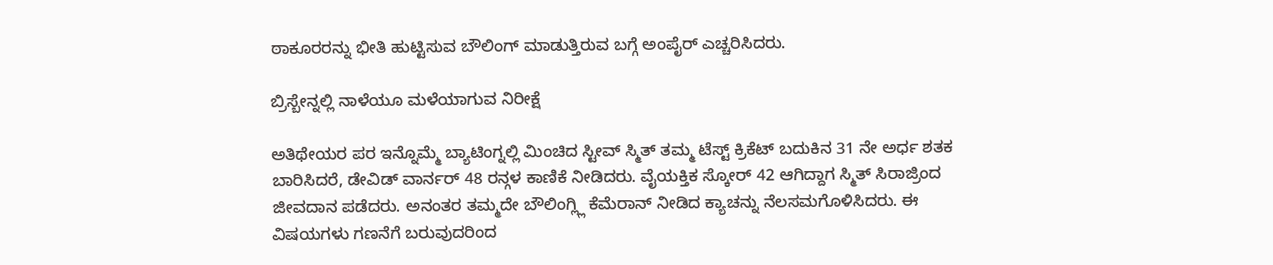ಠಾಕೂರರನ್ನು ಭೀತಿ ಹುಟ್ಟಿಸುವ ಬೌಲಿಂಗ್ ಮಾಡುತ್ತಿರುವ ಬಗ್ಗೆ ಅಂಪೈರ್ ಎಚ್ಚರಿಸಿದರು.

ಬ್ರಿಸ್ಬೇನ್ನಲ್ಲಿ ನಾಳೆಯೂ ಮಳೆಯಾಗುವ ನಿರೀಕ್ಷೆ

ಅತಿಥೇಯರ ಪರ ಇನ್ನೊಮ್ಮೆ ಬ್ಯಾಟಿಂಗ್ನಲ್ಲಿ ಮಿಂಚಿದ ಸ್ಟೀವ್ ಸ್ಮಿತ್ ತಮ್ಮ ಟೆಸ್ಟ್ ಕ್ರಿಕೆಟ್ ಬದುಕಿನ 31 ನೇ ಅರ್ಧ ಶತಕ ಬಾರಿಸಿದರೆ, ಡೇವಿಡ್ ವಾರ್ನರ್ 48 ರನ್ಗಳ ಕಾಣಿಕೆ ನೀಡಿದರು. ವೈಯಕ್ತಿಕ ಸ್ಕೋರ್ 42 ಆಗಿದ್ದಾಗ ಸ್ಮಿತ್ ಸಿರಾಜ್ರಿಂದ ಜೀವದಾನ ಪಡೆದರು. ಅನಂತರ ತಮ್ಮದೇ ಬೌಲಿಂಗ್ಲ್ಲಿ ಕೆಮೆರಾನ್ ನೀಡಿದ ಕ್ಯಾಚನ್ನು ನೆಲಸಮಗೊಳಿಸಿದರು. ಈ ವಿಷಯಗಳು ಗಣನೆಗೆ ಬರುವುದರಿಂದ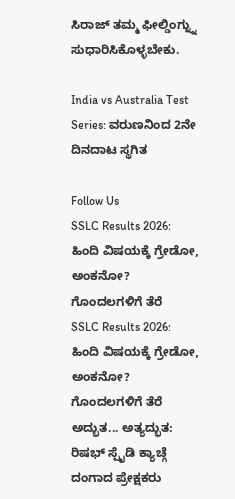ಸಿರಾಜ್ ತಮ್ಮ ಫೀಲ್ಡಿಂಗ್ನ್ನು ಸುಧಾರಿಸಿಕೊಳ್ಳಬೇಕು.

India vs Australia Test Series: ವರುಣನಿಂದ 2ನೇ ದಿನದಾಟ ಸ್ಥಗಿತ

Follow Us
SSLC Results 2026: ಹಿಂದಿ ವಿಷಯಕ್ಕೆ ಗ್ರೇಡೋ, ಅಂಕನೋ? ಗೊಂದಲಗಳಿಗೆ ತೆರೆ
SSLC Results 2026: ಹಿಂದಿ ವಿಷಯಕ್ಕೆ ಗ್ರೇಡೋ, ಅಂಕನೋ? ಗೊಂದಲಗಳಿಗೆ ತೆರೆ
ಅದ್ಭುತ... ಅತ್ಯದ್ಭುತ: ರಿಷಭ್ ಸ್ಪೈಡಿ ಕ್ಯಾಚ್ಗೆ ದಂಗಾದ ಪ್ರೇಕ್ಷಕರು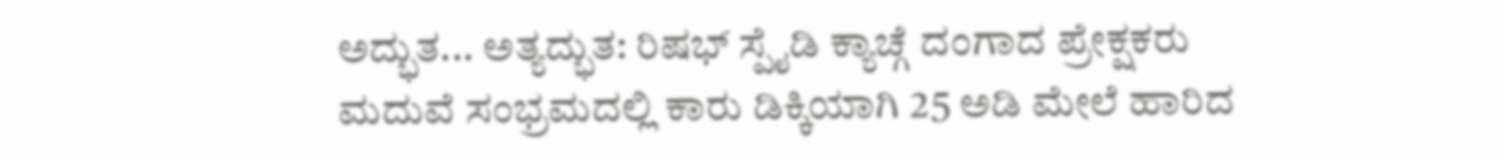ಅದ್ಭುತ... ಅತ್ಯದ್ಭುತ: ರಿಷಭ್ ಸ್ಪೈಡಿ ಕ್ಯಾಚ್ಗೆ ದಂಗಾದ ಪ್ರೇಕ್ಷಕರು
ಮದುವೆ ಸಂಭ್ರಮದಲ್ಲಿ ಕಾರು ಡಿಕ್ಕಿಯಾಗಿ 25 ಅಡಿ ಮೇಲೆ ಹಾರಿದ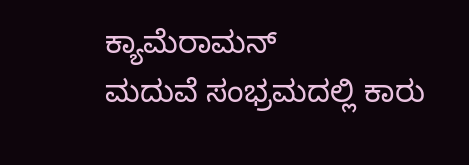ಕ್ಯಾಮೆರಾಮನ್
ಮದುವೆ ಸಂಭ್ರಮದಲ್ಲಿ ಕಾರು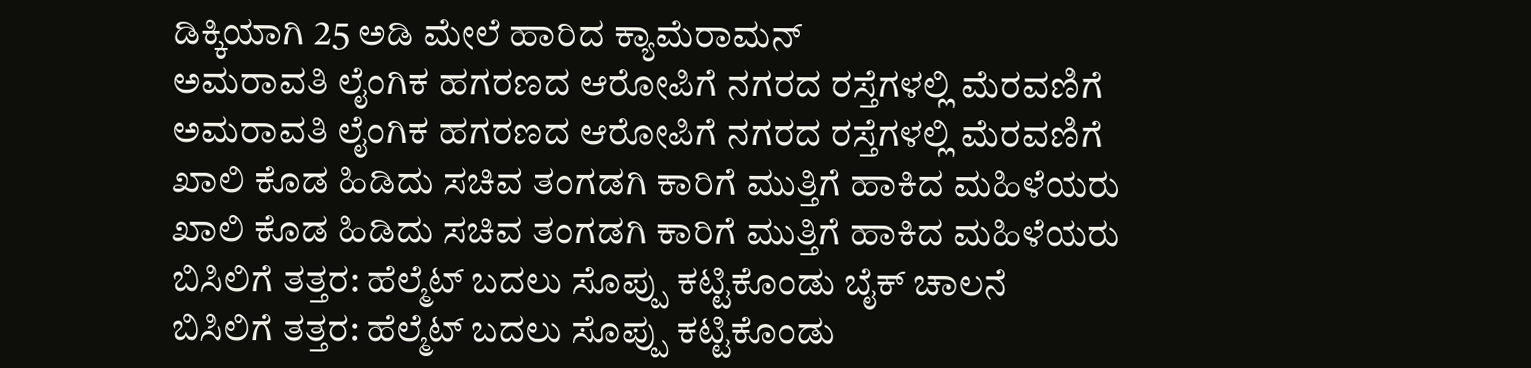ಡಿಕ್ಕಿಯಾಗಿ 25 ಅಡಿ ಮೇಲೆ ಹಾರಿದ ಕ್ಯಾಮೆರಾಮನ್
ಅಮರಾವತಿ ಲೈಂಗಿಕ ಹಗರಣದ ಆರೋಪಿಗೆ ನಗರದ ರಸ್ತೆಗಳಲ್ಲಿ ಮೆರವಣಿಗೆ
ಅಮರಾವತಿ ಲೈಂಗಿಕ ಹಗರಣದ ಆರೋಪಿಗೆ ನಗರದ ರಸ್ತೆಗಳಲ್ಲಿ ಮೆರವಣಿಗೆ
ಖಾಲಿ ಕೊಡ ಹಿಡಿದು ಸಚಿವ ತಂಗಡಗಿ ಕಾರಿಗೆ ಮುತ್ತಿಗೆ ಹಾಕಿದ ಮಹಿಳೆಯರು
ಖಾಲಿ ಕೊಡ ಹಿಡಿದು ಸಚಿವ ತಂಗಡಗಿ ಕಾರಿಗೆ ಮುತ್ತಿಗೆ ಹಾಕಿದ ಮಹಿಳೆಯರು
ಬಿಸಿಲಿಗೆ ತತ್ತರ: ಹೆಲ್ಮೆಟ್ ಬದಲು ಸೊಪ್ಪು ಕಟ್ಟಿಕೊಂಡು ಬೈಕ್ ಚಾಲನೆ
ಬಿಸಿಲಿಗೆ ತತ್ತರ: ಹೆಲ್ಮೆಟ್ ಬದಲು ಸೊಪ್ಪು ಕಟ್ಟಿಕೊಂಡು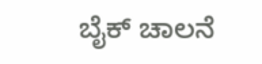ಬೈಕ್ ಚಾಲನೆ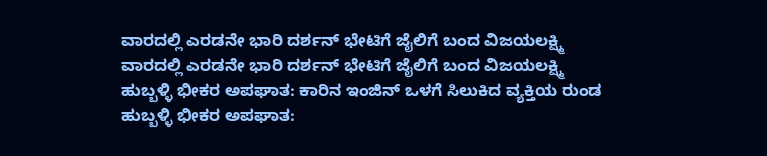ವಾರದಲ್ಲಿ ಎರಡನೇ ಭಾರಿ ದರ್ಶನ್ ಭೇಟಿಗೆ ಜೈಲಿಗೆ ಬಂದ ವಿಜಯಲಕ್ಷ್ಮಿ
ವಾರದಲ್ಲಿ ಎರಡನೇ ಭಾರಿ ದರ್ಶನ್ ಭೇಟಿಗೆ ಜೈಲಿಗೆ ಬಂದ ವಿಜಯಲಕ್ಷ್ಮಿ
ಹುಬ್ಬಳ್ಳಿ ಭೀಕರ ಅಪಘಾತ: ಕಾರಿನ ಇಂಜಿನ್ ಒಳಗೆ ಸಿಲುಕಿದ ವ್ಯಕ್ತಿಯ ರುಂಡ
ಹುಬ್ಬಳ್ಳಿ ಭೀಕರ ಅಪಘಾತ: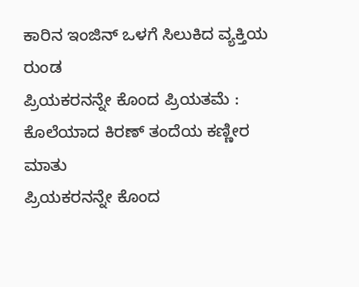ಕಾರಿನ ಇಂಜಿನ್ ಒಳಗೆ ಸಿಲುಕಿದ ವ್ಯಕ್ತಿಯ ರುಂಡ
ಪ್ರಿಯಕರನನ್ನೇ ಕೊಂದ ಪ್ರಿಯತಮೆ : ಕೊಲೆಯಾದ ಕಿರಣ್ ತಂದೆಯ ಕಣ್ಣೀರ ಮಾತು
ಪ್ರಿಯಕರನನ್ನೇ ಕೊಂದ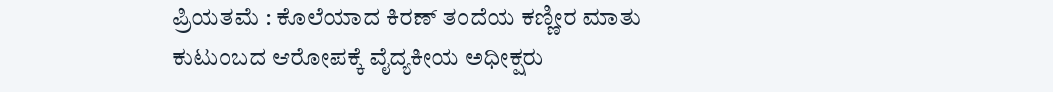ಪ್ರಿಯತಮೆ : ಕೊಲೆಯಾದ ಕಿರಣ್ ತಂದೆಯ ಕಣ್ಣೀರ ಮಾತು
ಕುಟುಂಬದ ಆರೋಪಕ್ಕೆ ವೈದ್ಯಕೀಯ ಅಧೀಕ್ಷರು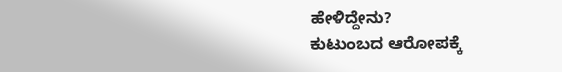ಹೇಳಿದ್ದೇನು?
ಕುಟುಂಬದ ಆರೋಪಕ್ಕೆ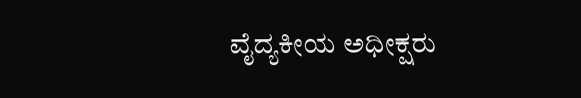ವೈದ್ಯಕೀಯ ಅಧೀಕ್ಷರು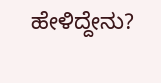ಹೇಳಿದ್ದೇನು?